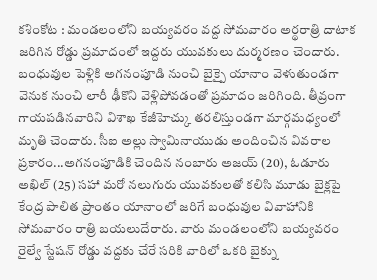కశింకోట : మండలంలోని బయ్యవరం వద్ద సోమవారం అర్థరాత్రి దాటాక జరిగిన రోడ్డు ప్రమాదంలో ఇద్దరు యువకులు దుర్మరణం చెందారు. బంధువుల పెళ్లికి అగనంపూడి నుంచి బైక్పై యానాం వెళుతుండగా వెనుక నుంచి లారీ ఢీకొని వెళ్లిపోవడంతో ప్రమాదం జరిగింది. తీవ్రంగా గాయపడినవారిని విశాఖ కేజీహెచ్కు తరలిస్తుండగా మార్గమధ్యంలో మృతి చెందారు. సీఐ అల్లు స్వామినాయుడు అందించిన వివరాల ప్రకారం...అగనంపూడికి చెందిన నంబారు అజయ్ (20), ఓడూరు అఖిల్ (25) సహా మరో నలుగురు యువకులతో కలిసి మూడు బైక్లపై కేంద్ర పాలిత ప్రాంతం యానాంలో జరిగే బంధువుల వివాహానికి సోమవారం రాత్రి బయలుదేరారు. వారు మండలంలోని బయ్యవరం రైల్వే స్టేషన్ రోడ్డు వద్దకు చేరే సరికి వారిలో ఒకరి బైక్ను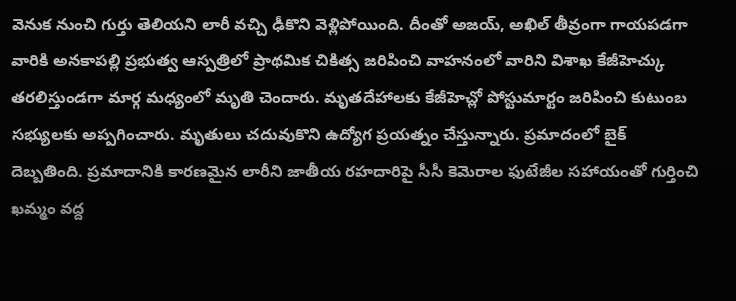వెనుక నుంచి గుర్తు తెలియని లారీ వచ్చి ఢీకొని వెళ్లిపోయింది. దీంతో అజయ్, అఖిల్ తీవ్రంగా గాయపడగా వారికి అనకాపల్లి ప్రభుత్వ ఆస్పత్రిలో ప్రాథమిక చికిత్స జరిపించి వాహనంలో వారిని విశాఖ కేజీహెచ్కు తరలిస్తుండగా మార్గ మధ్యంలో మృతి చెందారు. మృతదేహాలకు కేజీహెచ్లో పోస్టుమార్టం జరిపించి కుటుంబ సభ్యులకు అప్పగించారు. మృతులు చదువుకొని ఉద్యోగ ప్రయత్నం చేస్తున్నారు. ప్రమాదంలో బైక్ దెబ్బతింది. ప్రమాదానికి కారణమైన లారీని జాతీయ రహదారిపై సీసీ కెమెరాల ఫుటేజీల సహాయంతో గుర్తించి ఖమ్మం వద్ద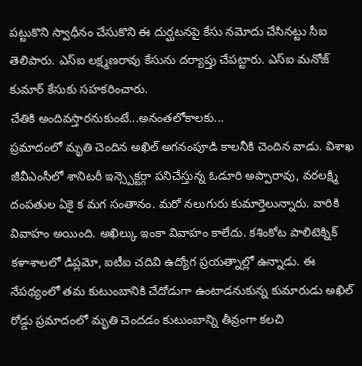పట్టుకొని స్వాధీనం చేసుకొని ఈ దుర్ఘటనపై కేసు నమోదు చేసినట్టు సీఐ తెలిపారు. ఎస్ఐ లక్ష్మణరావు కేసును దర్యాప్తు చేపట్టారు. ఎస్ఐ మనోజ్ కుమార్ కేసుకు సహకరించారు.
చేతికి అందివస్తారనుకుంటే...అనంతలోకాలకు...
ప్రమాదంలో మృతి చెందిన అఖిల్ అగనంపూడి కాలనీకి చెందిన వాడు. విశాఖ జీవీఎంసీలో శానిటరీ ఇన్స్పెక్టర్గా పనిచేస్తున్న ఓడూరి అప్పారావు, వరలక్ష్మి దంపతుల ఏకై క మగ సంతానం. మరో నలుగురు కుమార్తెలున్నారు. వారికి వివాహం అయింది. అఖిల్కు ఇంకా వివాహం కాలేదు. కశింకోట పాలిటెక్నిక్ కళాశాలలో డిప్లమో, ఐటీఐ చదివి ఉద్యోగ ప్రయత్నాల్లో ఉన్నాడు. ఈ నేపథ్యంలో తమ కుటుంబానికి చేదోడుగా ఉంటాడనుకున్న కుమారుడు అఖిల్ రోడ్డు ప్రమాదంలో మృతి చెందడం కుటుంబాన్ని తీవ్రంగా కలచి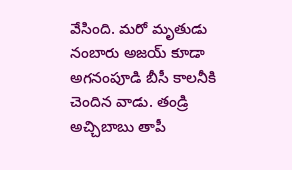వేసింది. మరో మృతుడు నంబారు అజయ్ కూడా అగనంపూడి బీసీ కాలనీకి చెందిన వాడు. తండ్రి అచ్చిబాబు తాపీ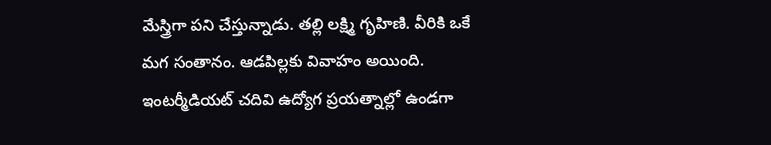మేస్త్రిగా పని చేస్తున్నాడు. తల్లి లక్ష్మి గృహిణి. వీరికి ఒకే మగ సంతానం. ఆడపిల్లకు వివాహం అయింది. ఇంటర్మీడియట్ చదివి ఉద్యోగ ప్రయత్నాల్లో ఉండగా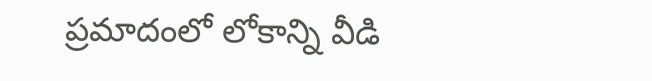ప్రమాదంలో లోకాన్ని వీడి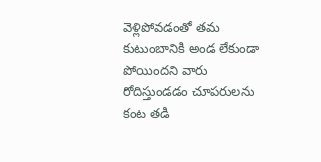వెళ్లిపోవడంతో తమ కుటుంబానికి అండ లేకుండా పోయిందని వారు రోదిస్తుండడం చూపరులను కంట తడి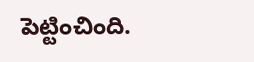పెట్టించింది.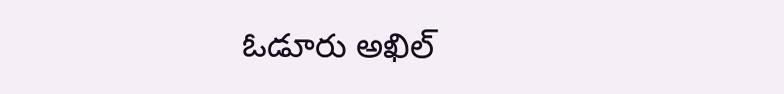ఓడూరు అఖిల్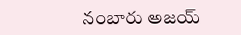నంబారు అజయ్